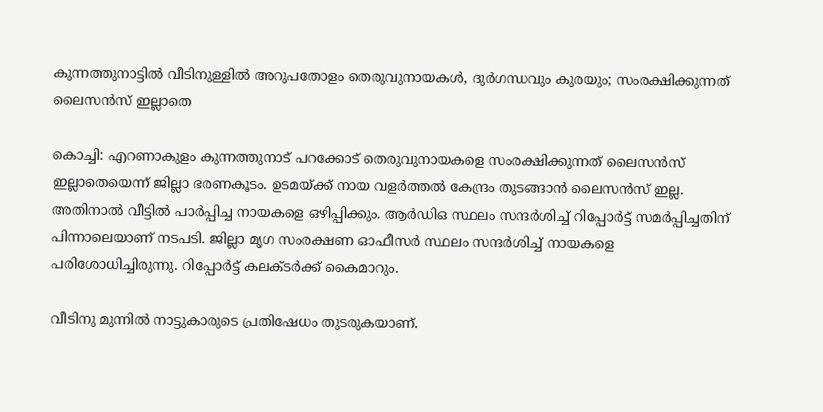കുന്നത്തുനാട്ടിൽ വീടിനുള്ളിൽ അറുപതോളം തെരുവുനായകൾ, ദുർഗന്ധവും കുരയും; സംരക്ഷിക്കുന്നത് ലൈസൻസ് ഇല്ലാതെ

കൊച്ചി: എറണാകുളം കുന്നത്തുനാട് പറക്കോട് തെരുവുനായകളെ സംരക്ഷിക്കുന്നത് ലൈസൻസ് ഇല്ലാതെയെന്ന് ജില്ലാ ഭരണകൂടം. ഉടമയ്ക്ക് നായ വളർത്തൽ കേന്ദ്രം തുടങ്ങാൻ ലൈസൻസ് ഇല്ല. അതിനാൽ വീട്ടിൽ പാർപ്പിച്ച നായകളെ ഒഴിപ്പിക്കും. ആർഡിഒ സ്ഥലം സന്ദർശിച്ച് റിപ്പോർട്ട് സമർപ്പിച്ചതിന് പിന്നാലെയാണ് നടപടി. ജില്ലാ മൃഗ സംരക്ഷണ ഓഫീസർ സ്ഥലം സന്ദർശിച്ച് നായകളെ പരിശോധിച്ചിരുന്നു. റിപ്പോർട്ട് കലക്ടർക്ക് കൈമാറും.

വീടിനു മുന്നിൽ നാട്ടുകാരുടെ പ്രതിഷേധം തുടരുകയാണ്.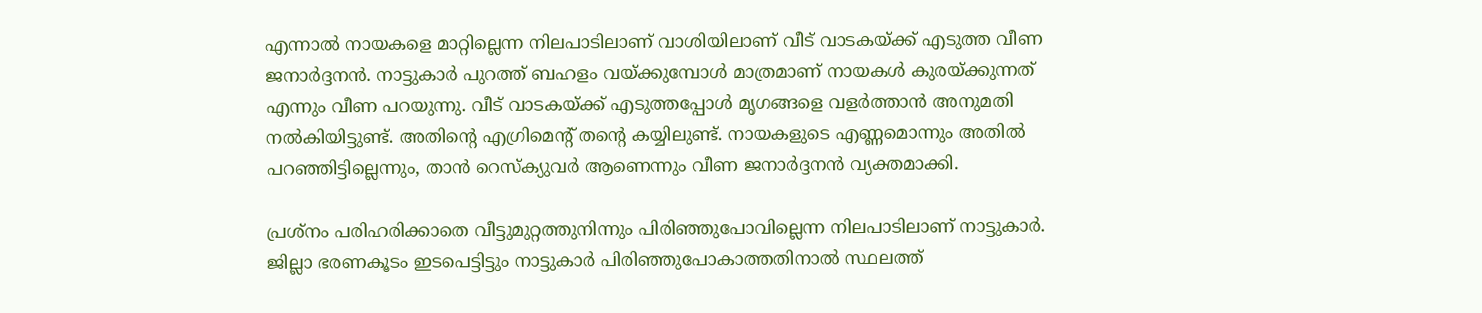എന്നാൽ നായകളെ മാറ്റില്ലെന്ന നിലപാടിലാണ് വാശിയിലാണ് വീട് വാടകയ്ക്ക് എടുത്ത വീണ ജനാർദ്ദനൻ. നാട്ടുകാർ പുറത്ത് ബഹളം വയ്ക്കുമ്പോൾ മാത്രമാണ് നായകൾ കുരയ്ക്കുന്നത് എന്നും വീണ പറയുന്നു. വീട് വാടകയ്ക്ക് എടുത്തപ്പോൾ മൃഗങ്ങളെ വളർത്താൻ അനുമതി നൽകിയിട്ടുണ്ട്. അതിന്റെ എഗ്രിമെന്റ് തന്റെ കയ്യിലുണ്ട്. നായകളുടെ എണ്ണമൊന്നും അതിൽ പറഞ്ഞിട്ടില്ലെന്നും, താൻ റെസ്‌ക്യുവർ ആണെന്നും വീണ ജനാർദ്ദനൻ വ്യക്തമാക്കി.

പ്രശ്നം പരിഹരിക്കാതെ വീട്ടുമുറ്റത്തുനിന്നും പിരിഞ്ഞുപോവില്ലെന്ന നിലപാടിലാണ് നാട്ടുകാർ. ജില്ലാ ഭരണകൂടം ഇടപെട്ടിട്ടും നാട്ടുകാർ പിരിഞ്ഞുപോകാത്തതിനാൽ സ്ഥലത്ത്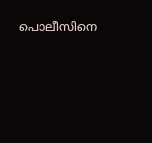പൊലീസിനെ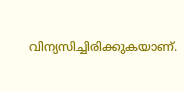വിന്യസിച്ചിരിക്കുകയാണ്.